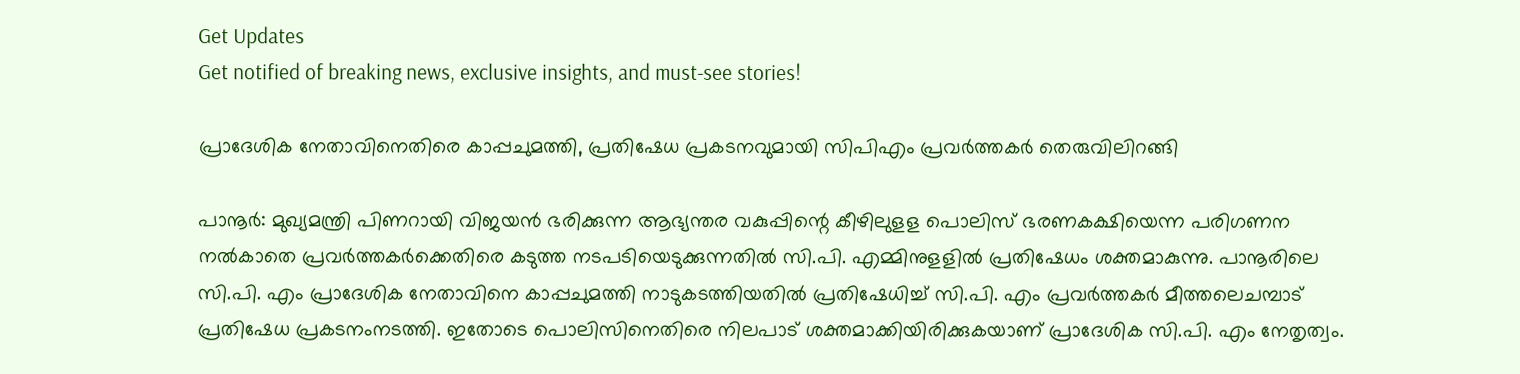Get Updates
Get notified of breaking news, exclusive insights, and must-see stories!

പ്രാദേശിക നേതാവിനെതിരെ കാപ്പചുമത്തി, പ്രതിഷേധ പ്രകടനവുമായി സിപിഎം പ്രവര്‍ത്തകർ തെരുവിലിറങ്ങി

പാനൂര്‍: മുഖ്യമന്ത്രി പിണറായി വിജയന്‍ ഭരിക്കുന്ന ആഭ്യന്തര വകുപ്പിന്റെ കീഴിലുളള പൊലിസ് ഭരണകക്ഷിയെന്ന പരിഗണന നല്‍കാതെ പ്രവര്‍ത്തകര്‍ക്കെതിരെ കടുത്ത നടപടിയെടുക്കുന്നതില്‍ സി.പി. എമ്മിനുളളില്‍ പ്രതിഷേധം ശക്തമാകുന്നു. പാനൂരിലെ സി.പി. എം പ്രാദേശിക നേതാവിനെ കാപ്പചുമത്തി നാടുകടത്തിയതില്‍ പ്രതിഷേധിച്ച് സി.പി. എം പ്രവര്‍ത്തകര്‍ മീത്തലെചമ്പാട് പ്രതിഷേധ പ്രകടനംനടത്തി. ഇതോടെ പൊലിസിനെതിരെ നിലപാട് ശക്തമാക്കിയിരിക്കുകയാണ് പ്രാദേശിക സി.പി. എം നേതൃത്വം.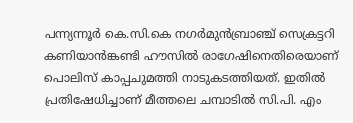പന്ന്യന്നൂര്‍ കെ.സി.കെ നഗര്‍മുന്‍ബ്രാഞ്ച് സെക്രട്ടറി കണിയാന്‍ങ്കണ്ടി ഹൗസില്‍ രാഗേഷിനെതിരെയാണ് പൊലിസ് കാപ്പചുമത്തി നാടുകടത്തിയത്. ഇതില്‍ പ്രതിഷേധിച്ചാണ് മീത്തലെ ചമ്പാടില്‍ സി.പി. എം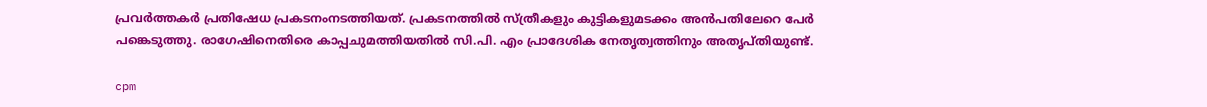പ്രവര്‍ത്തകര്‍ പ്രതിഷേധ പ്രകടനംനടത്തിയത്. പ്രകടനത്തില്‍ സ്ത്രീകളും കുട്ടികളുമടക്കം അന്‍പതിലേറെ പേര്‍ പങ്കെടുത്തു. രാഗേഷിനെതിരെ കാപ്പചുമത്തിയതില്‍ സി.പി. എം പ്രാദേശിക നേതൃത്വത്തിനും അതൃപ്തിയുണ്ട്.

cpm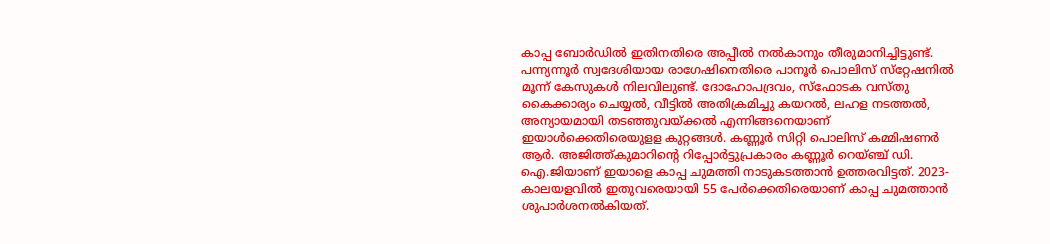കാപ്പ ബോര്‍ഡില്‍ ഇതിനതിരെ അപ്പീല്‍ നല്‍കാനും തീരുമാനിച്ചിട്ടുണ്ട്. പന്ന്യന്നൂര്‍ സ്വദേശിയായ രാഗേഷിനെതിരെ പാനൂര്‍ പൊലിസ് സ്‌റ്റേഷനില്‍ മൂന്ന് കേസുകള്‍ നിലവിലുണ്ട്. ദോഹോപദ്രവം, സ്‌ഫോടക വസ്തു കൈക്കാര്യം ചെയ്യല്‍, വീട്ടില്‍ അതിക്രമിച്ചു കയറല്‍, ലഹള നടത്തല്‍, അന്യായമായി തടഞ്ഞുവയ്ക്കല്‍ എന്നിങ്ങനെയാണ് ഇയാള്‍ക്കെതിരെയുളള കുറ്റങ്ങള്‍. കണ്ണൂര്‍ സിറ്റി പൊലിസ് കമ്മിഷണര്‍ ആര്‍. അജിത്ത്കുമാറിന്റെ റിപ്പോര്‍ട്ടുപ്രകാരം കണ്ണൂര്‍ റെയ്ഞ്ച് ഡി. ഐ.ജിയാണ് ഇയാളെ കാപ്പ ചുമത്തി നാടുകടത്താന്‍ ഉത്തരവിട്ടത്. 2023-കാലയളവില്‍ ഇതുവരെയായി 55 പേര്‍ക്കെതിരെയാണ് കാപ്പ ചുമത്താന്‍ ശുപാര്‍ശനല്‍കിയത്.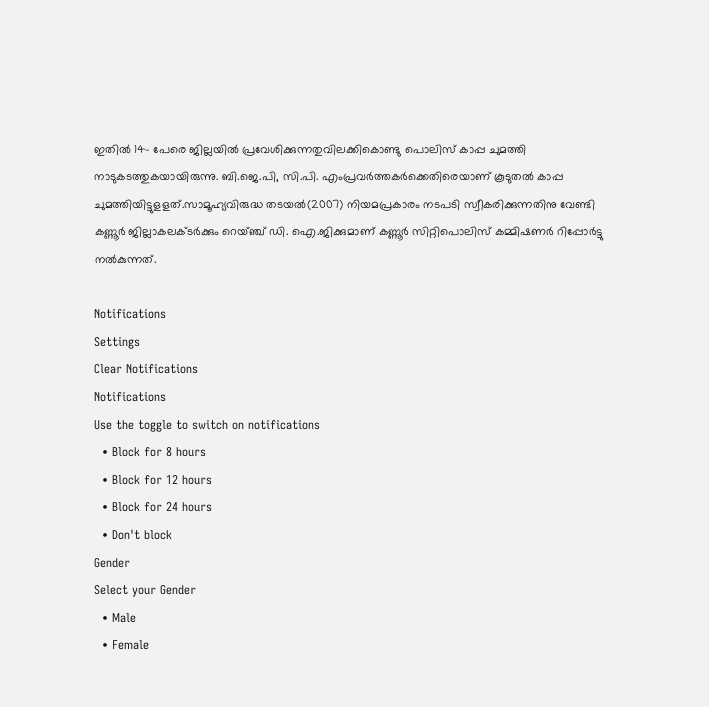ഇതില്‍ 14- പേരെ ജില്ലയില്‍ പ്രവേശിക്കുന്നതുവിലക്കികൊണ്ടു പൊലിസ് കാപ്പ ചുമത്തി നാടുകടത്തുകയായിരുന്നു. ബി.ജെ.പി, സി.പി. എംപ്രവര്‍ത്തകര്‍ക്കെതിരെയാണ് കൂടുതല്‍ കാപ്പ ചുമത്തിയിട്ടുളളത്.സാമൂഹ്യവിരുദ്ധ തടയല്‍(2007) നിയമപ്രകാരം നടപടി സ്വീകരിക്കുന്നതിനു വേണ്ടി കണ്ണൂര്‍ ജില്ലാകലക്ടര്‍ക്കും റെയ്ഞ്ച് ഡി. ഐ.ജിക്കുമാണ് കണ്ണൂര്‍ സിറ്റിപൊലിസ് കമ്മിഷണര്‍ റിപ്പോര്‍ട്ടു നല്‍കുന്നത്.

Notifications
Settings
Clear Notifications
Notifications
Use the toggle to switch on notifications
  • Block for 8 hours
  • Block for 12 hours
  • Block for 24 hours
  • Don't block
Gender
Select your Gender
  • Male
  • Female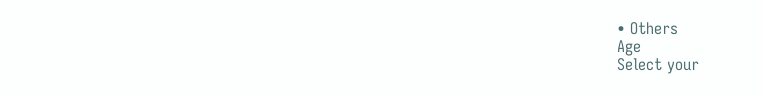• Others
Age
Select your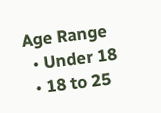Age Range
  • Under 18
  • 18 to 25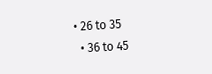• 26 to 35
  • 36 to 45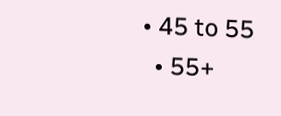• 45 to 55
  • 55+